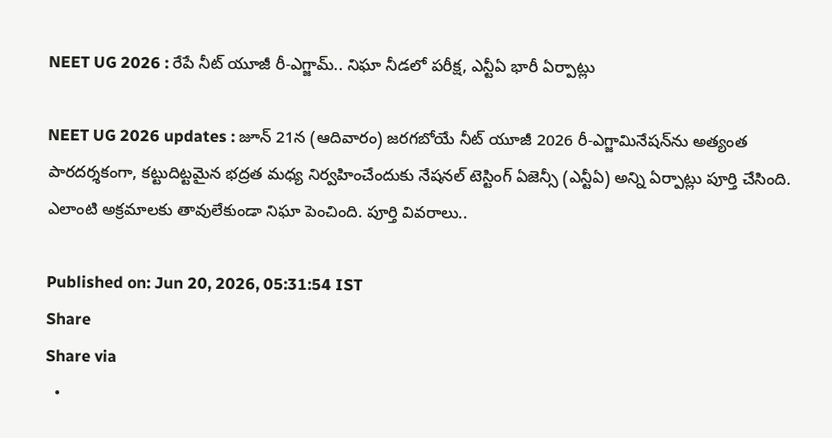NEET UG 2026 : రేపే నీట్ యూజీ రీ-ఎగ్జామ్.. నిఘా నీడలో పరీక్ష, ఎన్టీఏ భారీ ఏర్పాట్లు

NEET UG 2026 updates : జూన్ 21న (ఆదివారం) జరగబోయే నీట్ యూజీ 2026 రీ-ఎగ్జామినేషన్‌ను అత్యంత పారదర్శకంగా, కట్టుదిట్టమైన భద్రత మధ్య నిర్వహించేందుకు నేషనల్ టెస్టింగ్ ఏజెన్సీ (ఎన్టీఏ) అన్ని ఏర్పాట్లు పూర్తి చేసింది. ఎలాంటి అక్రమాలకు తావులేకుండా నిఘా పెంచింది. పూర్తి వివరాలు..

Published on: Jun 20, 2026, 05:31:54 IST
Share
Share via
  •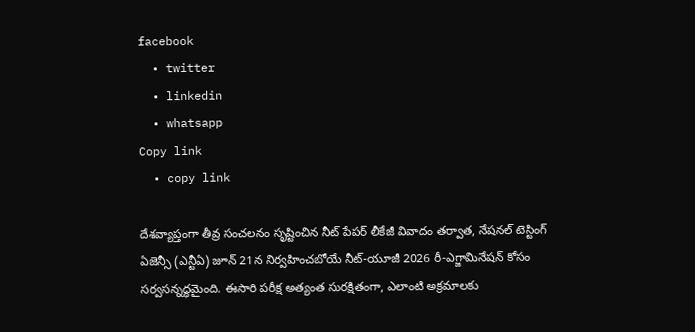facebook
  • twitter
  • linkedin
  • whatsapp
Copy link
  • copy link

దేశవ్యాప్తంగా తీవ్ర సంచలనం సృష్టించిన నీట్ పేపర్ లీకేజీ వివాదం తర్వాత, నేషనల్ టెస్టింగ్ ఏజెన్సీ (ఎన్టీఏ) జూన్ 21న నిర్వహించబోయే నీట్-యూజీ 2026 రీ-ఎగ్జామినేషన్ కోసం సర్వసన్నద్ధమైంది. ఈసారి పరీక్ష అత్యంత సురక్షితంగా, ఎలాంటి అక్రమాలకు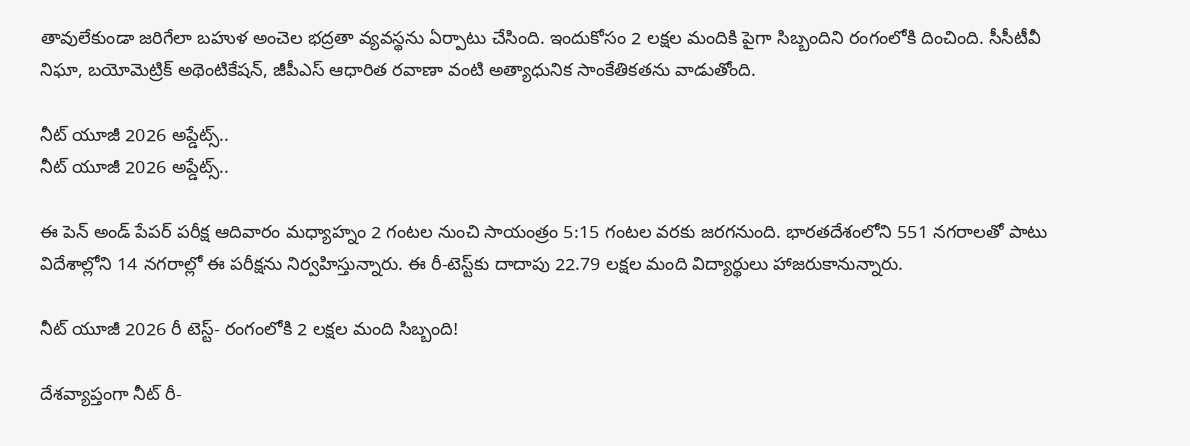తావులేకుండా జరిగేలా బహుళ అంచెల భద్రతా వ్యవస్థను ఏర్పాటు చేసింది. ఇందుకోసం 2 లక్షల మందికి పైగా సిబ్బందిని రంగంలోకి దించింది. సీసీటీవీ నిఘా, బయోమెట్రిక్ అథెంటికేషన్, జీపీఎస్ ఆధారిత రవాణా వంటి అత్యాధునిక సాంకేతికతను వాడుతోంది.

నీట్ యూజీ 2026 అప్డేట్స్..
నీట్ యూజీ 2026 అప్డేట్స్..

ఈ పెన్ అండ్ పేపర్ పరీక్ష ఆదివారం మధ్యాహ్నం 2 గంటల నుంచి సాయంత్రం 5:15 గంటల వరకు జరగనుంది. భారతదేశంలోని 551 నగరాలతో పాటు విదేశాల్లోని 14 నగరాల్లో ఈ పరీక్షను నిర్వహిస్తున్నారు. ఈ రీ-టెస్ట్‌కు దాదాపు 22.79 లక్షల మంది విద్యార్థులు హాజరుకానున్నారు.

నీట్ యూజీ 2026 రీ టెస్ట్- రంగంలోకి 2 లక్షల మంది సిబ్బంది!

దేశవ్యాప్తంగా నీట్ రీ-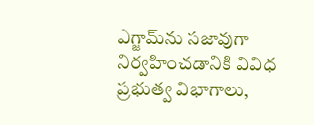ఎగ్జామ్‌ను సజావుగా నిర్వహించడానికి వివిధ ప్రభుత్వ విభాగాలు,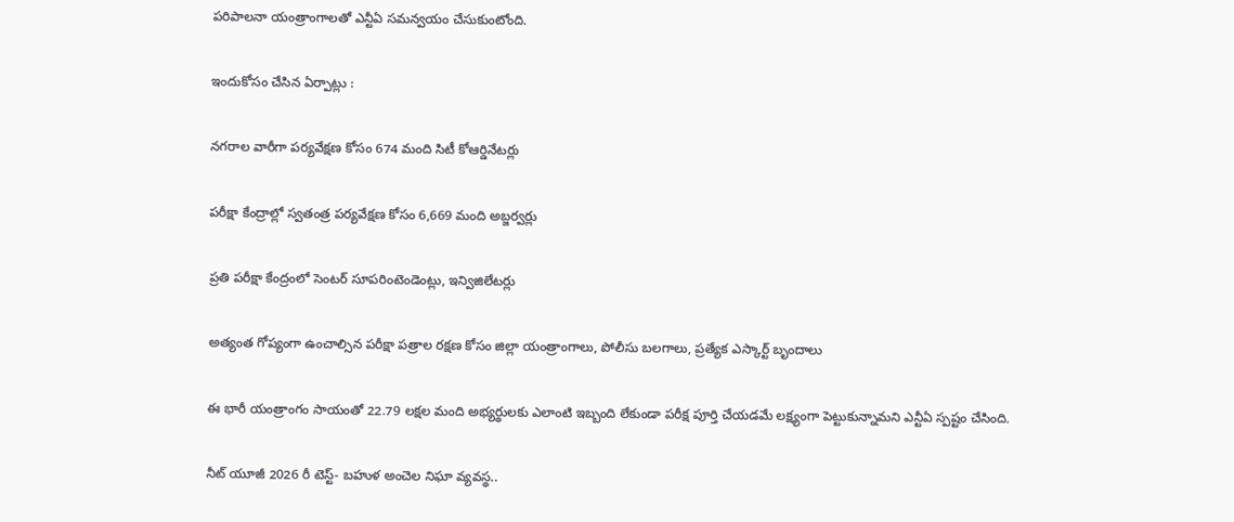పరిపాలనా యంత్రాంగాలతో ఎన్టీఏ సమన్వయం చేసుకుంటోంది.

ఇందుకోసం చేసిన ఏర్పాట్లు :

నగరాల వారీగా పర్యవేక్షణ కోసం 674 మంది సిటీ కోఆర్డినేటర్లు

పరీక్షా కేంద్రాల్లో స్వతంత్ర పర్యవేక్షణ కోసం 6,669 మంది అబ్జర్వర్లు

ప్రతి పరీక్షా కేంద్రంలో సెంటర్ సూపరింటెండెంట్లు, ఇన్విజిలేటర్లు

అత్యంత గోప్యంగా ఉంచాల్సిన పరీక్షా పత్రాల రక్షణ కోసం జిల్లా యంత్రాంగాలు, పోలీసు బలగాలు, ప్రత్యేక ఎస్కార్ట్ బృందాలు

ఈ భారీ యంత్రాంగం సాయంతో 22.79 లక్షల మంది అభ్యర్థులకు ఎలాంటి ఇబ్బంది లేకుండా పరీక్ష పూర్తి చేయడమే లక్ష్యంగా పెట్టుకున్నామని ఎన్టీఏ స్పష్టం చేసింది.

నీట్ యూజీ 2026 రీ టెస్ట్- బహుళ అంచెల నిఘా వ్యవస్థ..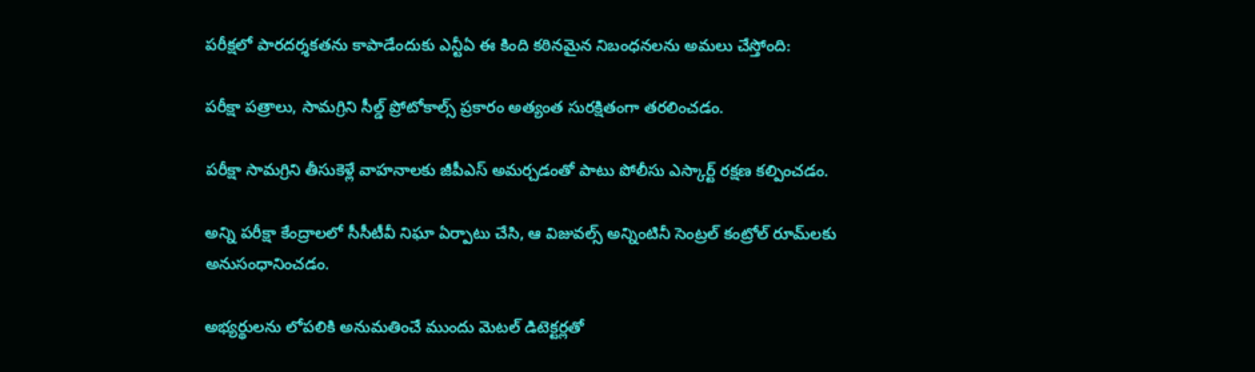పరీక్షలో పారదర్శకతను కాపాడేందుకు ఎన్టీఏ ఈ కింది కఠినమైన నిబంధనలను అమలు చేస్తోంది:

పరీక్షా పత్రాలు, సామగ్రిని సీల్డ్ ప్రోటోకాల్స్ ప్రకారం అత్యంత సురక్షితంగా తరలించడం.

పరీక్షా సామగ్రిని తీసుకెళ్లే వాహనాలకు జీపీఎస్ అమర్చడంతో పాటు పోలీసు ఎస్కార్ట్ రక్షణ కల్పించడం.

అన్ని పరీక్షా కేంద్రాలలో సీసీటీవీ నిఘా ఏర్పాటు చేసి, ఆ విజువల్స్ అన్నింటినీ సెంట్రల్ కంట్రోల్ రూమ్‌లకు అనుసంధానించడం.

అభ్యర్థులను లోపలికి అనుమతించే ముందు మెటల్ డిటెక్టర్లతో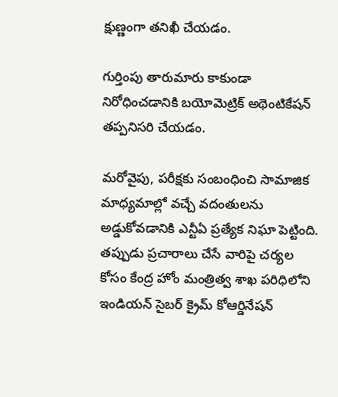క్షుణ్ణంగా తనిఖీ చేయడం.

గుర్తింపు తారుమారు కాకుండా నిరోధించడానికి బయోమెట్రిక్ అథెంటికేషన్ తప్పనిసరి చేయడం.

మరోవైపు, పరీక్షకు సంబంధించి సామాజిక మాధ్యమాల్లో వచ్చే వదంతులను అడ్డుకోవడానికి ఎన్టీఏ ప్రత్యేక నిఘా పెట్టింది. తప్పుడు ప్రచారాలు చేసే వారిపై చర్యల కోసం కేంద్ర హోం మంత్రిత్వ శాఖ పరిధిలోని ఇండియన్ సైబర్ క్రైమ్ కోఆర్డినేషన్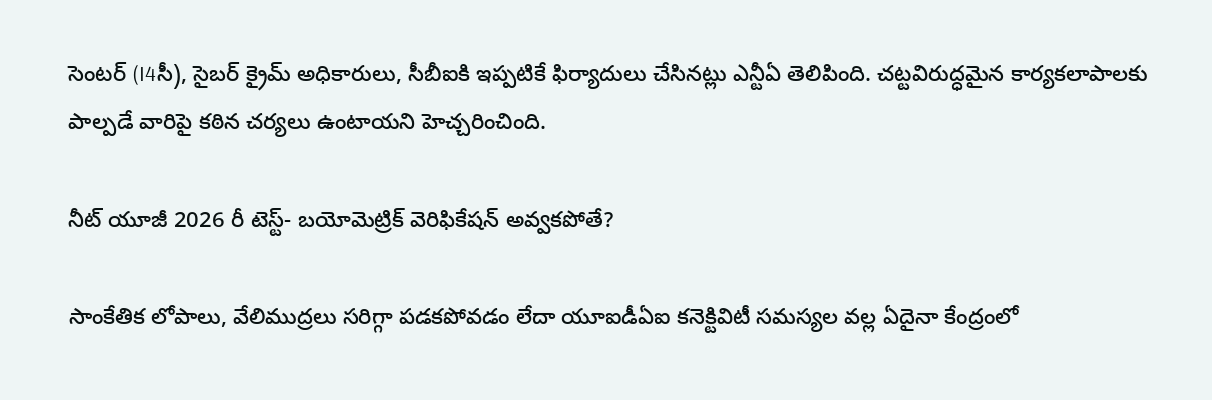సెంటర్ (I4సీ), సైబర్ క్రైమ్ అధికారులు, సీబీఐకి ఇప్పటికే ఫిర్యాదులు చేసినట్లు ఎన్టీఏ తెలిపింది. చట్టవిరుద్ధమైన కార్యకలాపాలకు పాల్పడే వారిపై కఠిన చర్యలు ఉంటాయని హెచ్చరించింది.

నీట్ యూజీ 2026 రీ టెస్ట్- బయోమెట్రిక్ వెరిఫికేషన్ అవ్వకపోతే?

సాంకేతిక లోపాలు, వేలిముద్రలు సరిగ్గా పడకపోవడం లేదా యూఐడీఏఐ కనెక్టివిటీ సమస్యల వల్ల ఏదైనా కేంద్రంలో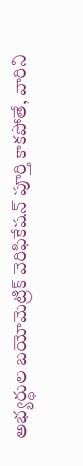అభ్యర్థుల బయోమెట్రిక్ వెరిఫికేషన్ పూర్తి కాకపోతే, వారిని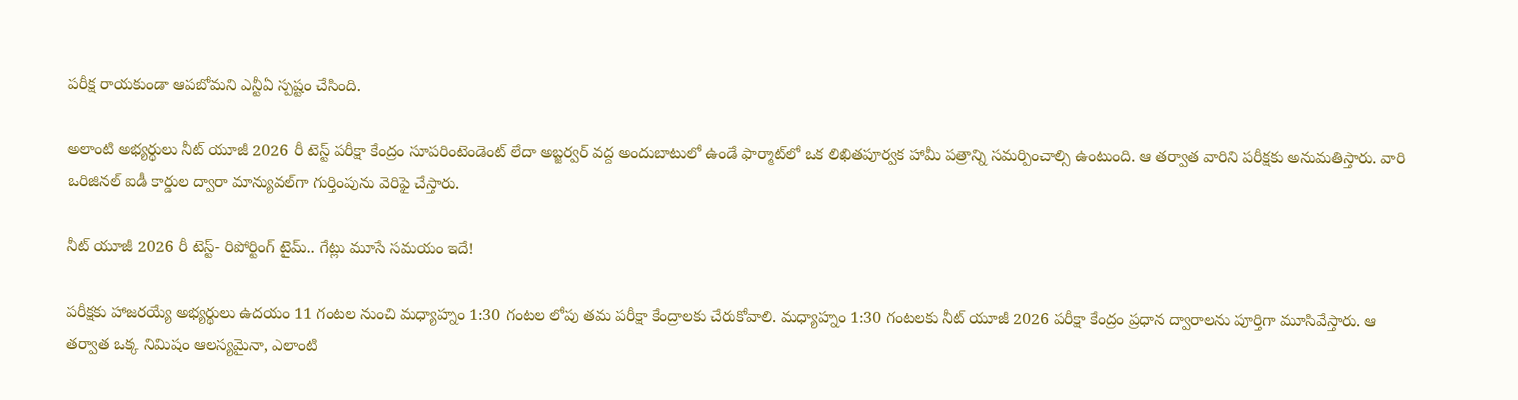పరీక్ష రాయకుండా ఆపబోమని ఎన్టీఏ స్పష్టం చేసింది.

అలాంటి అభ్యర్థులు నీట్ యూజీ 2026 రీ టెస్ట్ పరీక్షా కేంద్రం సూపరింటెండెంట్ లేదా అబ్జర్వర్ వద్ద అందుబాటులో ఉండే ఫార్మాట్‌లో ఒక లిఖితపూర్వక హామీ పత్రాన్ని సమర్పించాల్సి ఉంటుంది. ఆ తర్వాత వారిని పరీక్షకు అనుమతిస్తారు. వారి ఒరిజినల్ ఐడీ కార్డుల ద్వారా మాన్యువల్‌గా గుర్తింపును వెరిఫై చేస్తారు.

నీట్ యూజీ 2026 రీ టెస్ట్- రిపోర్టింగ్ టైమ్.. గేట్లు మూసే సమయం ఇదే!

పరీక్షకు హాజరయ్యే అభ్యర్థులు ఉదయం 11 గంటల నుంచి మధ్యాహ్నం 1:30 గంటల లోపు తమ పరీక్షా కేంద్రాలకు చేరుకోవాలి. మధ్యాహ్నం 1:30 గంటలకు నీట్ యూజీ 2026 పరీక్షా కేంద్రం ప్రధాన ద్వారాలను పూర్తిగా మూసివేస్తారు. ఆ తర్వాత ఒక్క నిమిషం ఆలస్యమైనా, ఎలాంటి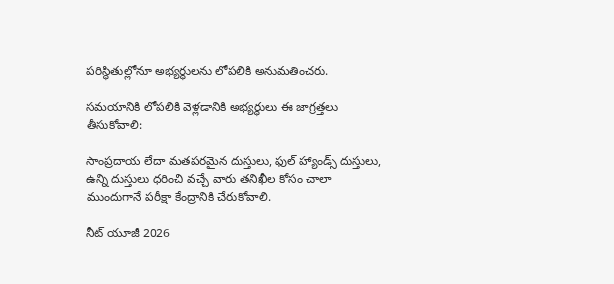పరిస్థితుల్లోనూ అభ్యర్థులను లోపలికి అనుమతించరు.

సమయానికి లోపలికి వెళ్లడానికి అభ్యర్థులు ఈ జాగ్రత్తలు తీసుకోవాలి:

సాంప్రదాయ లేదా మతపరమైన దుస్తులు, ఫుల్ హ్యాండ్స్ దుస్తులు, ఉన్ని దుస్తులు ధరించి వచ్చే వారు తనిఖీల కోసం చాలా ముందుగానే పరీక్షా కేంద్రానికి చేరుకోవాలి.

నీట్ యూజీ 2026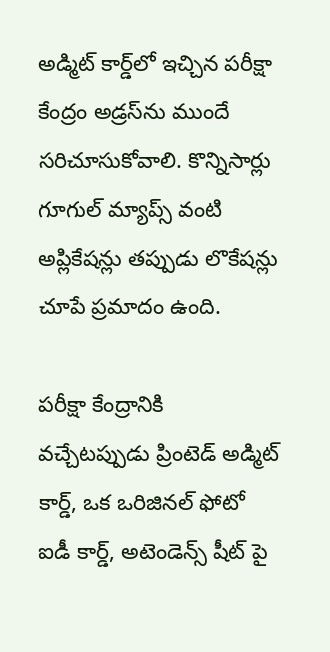అడ్మిట్ కార్డ్‌లో ఇచ్చిన పరీక్షా కేంద్రం అడ్రస్‌ను ముందే సరిచూసుకోవాలి. కొన్నిసార్లు గూగుల్ మ్యాప్స్ వంటి అప్లికేషన్లు తప్పుడు లొకేషన్లు చూపే ప్రమాదం ఉంది.

పరీక్షా కేంద్రానికి వచ్చేటప్పుడు ప్రింటెడ్ అడ్మిట్ కార్డ్, ఒక ఒరిజినల్ ఫోటో ఐడీ కార్డ్, అటెండెన్స్ షీట్ పై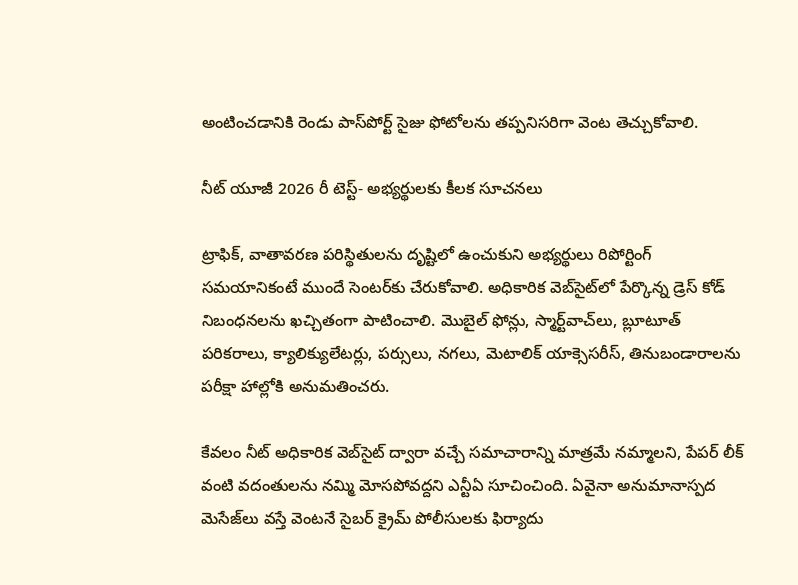అంటించడానికి రెండు పాస్‌పోర్ట్ సైజు ఫోటోలను తప్పనిసరిగా వెంట తెచ్చుకోవాలి.

నీట్ యూజీ 2026 రీ టెస్ట్- అభ్యర్థులకు కీలక సూచనలు

ట్రాఫిక్, వాతావరణ పరిస్థితులను దృష్టిలో ఉంచుకుని అభ్యర్థులు రిపోర్టింగ్ సమయానికంటే ముందే సెంటర్‌కు చేరుకోవాలి. అధికారిక వెబ్‌సైట్‌లో పేర్కొన్న డ్రెస్ కోడ్ నిబంధనలను ఖచ్చితంగా పాటించాలి. మొబైల్ ఫోన్లు, స్మార్ట్‌వాచ్‌లు, బ్లూటూత్ పరికరాలు, క్యాలిక్యులేటర్లు, పర్సులు, నగలు, మెటాలిక్ యాక్సెసరీస్, తినుబండారాలను పరీక్షా హాల్లోకి అనుమతించరు.

కేవలం నీట్ అధికారిక వెబ్‌సైట్ ద్వారా వచ్చే సమాచారాన్ని మాత్రమే నమ్మాలని, పేపర్ లీక్ వంటి వదంతులను నమ్మి మోసపోవద్దని ఎన్టీఏ సూచించింది. ఏవైనా అనుమానాస్పద మెసేజ్‌లు వస్తే వెంటనే సైబర్ క్రైమ్ పోలీసులకు ఫిర్యాదు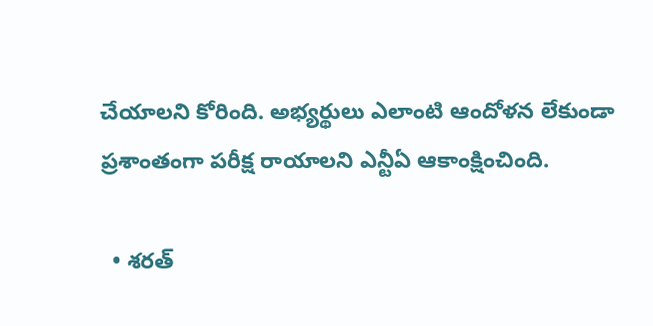చేయాలని కోరింది. అభ్యర్థులు ఎలాంటి ఆందోళన లేకుండా ప్రశాంతంగా పరీక్ష రాయాలని ఎన్టీఏ ఆకాంక్షించింది.

  • శరత్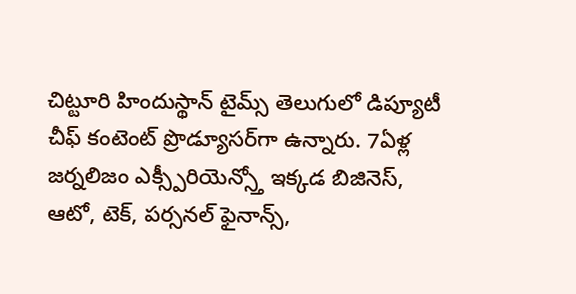చిట్టూరి హిందుస్థాన్ టైమ్స్ తెలుగులో డిప్యూటీ చీఫ్ కంటెంట్ ప్రొడ్యూసర్‌గా ఉన్నారు. 7ఏళ్ల జర్నలిజం ఎక్స్పీరియెన్స్తో ఇక్కడ బిజినెస్, ఆటో, టెక్, పర్సనల్ ఫైనాన్స్,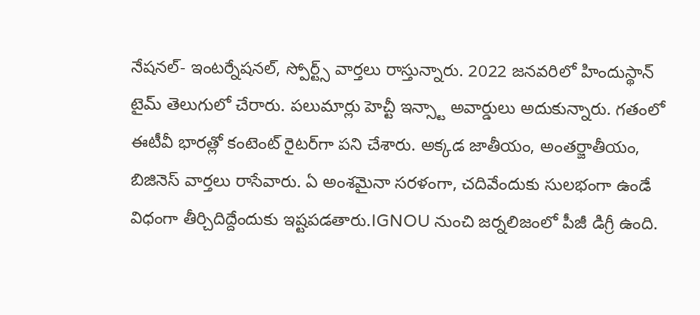నేషనల్- ఇంటర్నేషనల్, స్పోర్ట్స్ వార్తలు రాస్తున్నారు. 2022 జనవరిలో హిందుస్థాన్ టైమ్ తెలుగులో చేరారు. పలుమార్లు హెచ్టీ ఇన్స్టా అవార్డులు అదుకున్నారు. గతంలో ఈటీవీ భారత్లో కంటెంట్ రైటర్‌గా పని చేశారు. అక్కడ జాతీయం, అంతర్జాతీయం, బిజినెస్ వార్తలు రాసేవారు. ఏ అంశమైనా సరళంగా, చదివేందుకు సులభంగా ఉండే విధంగా తీర్చిదిద్దేందుకు ఇష్టపడతారు.IGNOU నుంచి జర్నలిజంలో పీజీ డిగ్రీ ఉంది.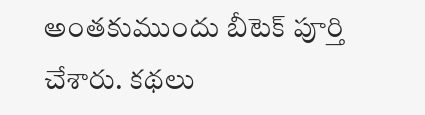అంతకుముందు బీటెక్ పూర్తి చేశారు. కథలు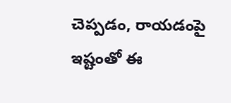చెప్పడం, రాయడంపై ఇష్టంతో ఈ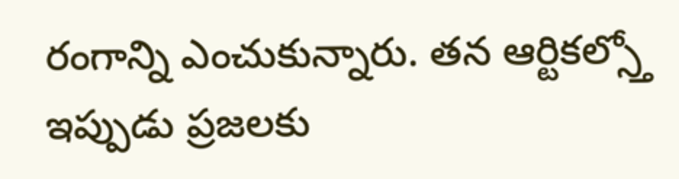రంగాన్ని ఎంచుకున్నారు. తన ఆర్టికల్స్తో ఇప్పుడు ప్రజలకు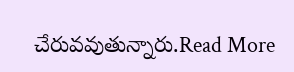చేరువవుతున్నారు.Read More